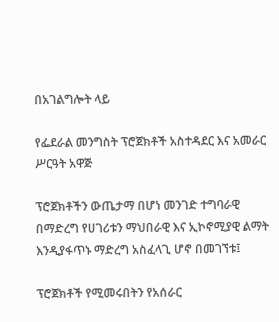በአገልግሎት ላይ

የፌደራል መንግስት ፕሮጀክቶች አስተዳደር እና አመራር ሥርዓት አዋጅ

ፕሮጀክቶችን ውጤታማ በሆነ መንገድ ተግባራዊ በማድረግ የሀገሪቱን ማህበራዊ እና ኢኮኖሚያዊ ልማት እንዲያፋጥኑ ማድረግ አስፈላጊ ሆኖ በመገኘቱ፤

ፕሮጀክቶች የሚመሩበትን የአሰራር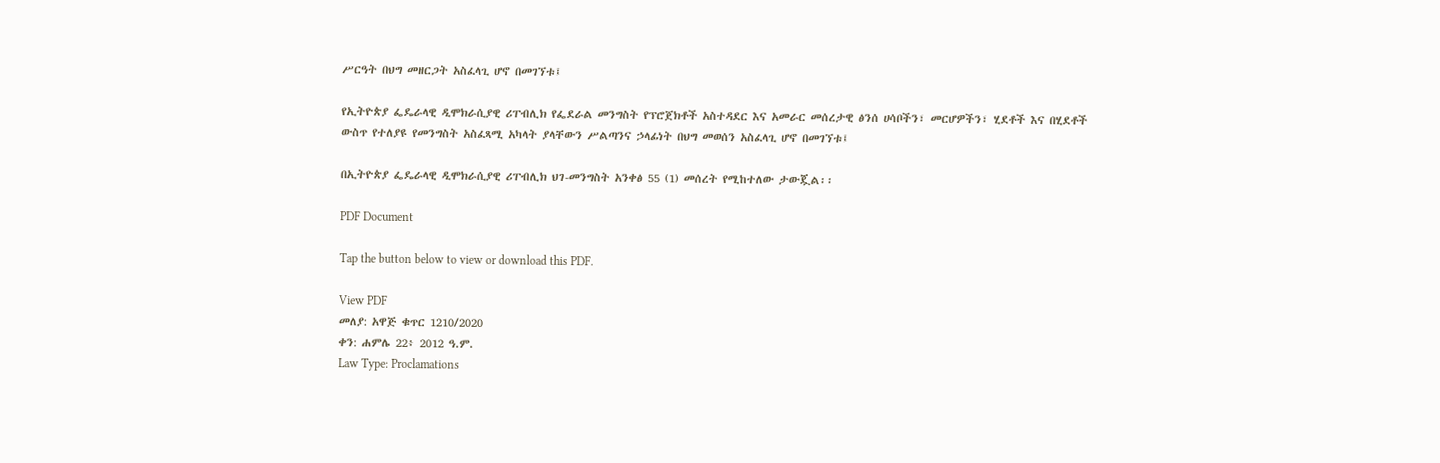ሥርዓት በህግ መዘርጋት አስፈላጊ ሆኖ በመገኘቱ፤

የኢትዮጵያ ፌዴራላዊ ዲሞክራሲያዊ ሪፐብሊክ የፌደራል መንግስት የፕሮጀክቶች አስተዳደር እና አመራር መሰረታዊ ፅንሰ ሀሳቦችን፣ መርሆዎችን፣ ሂደቶች እና በሂደቶች ውስጥ የተለያዩ የመንግስት አስፈጻሚ አካላት ያላቸውን ሥልጣንና ኃላፊነት በህግ መወሰን አስፈላጊ ሆኖ በመገኘቱ፤

በኢትዮጵያ ፌዴራላዊ ዲሞክራሲያዊ ሪፐብሊክ ህገ-መንግስት አንቀፅ 55 (1) መሰረት የሚከተለው ታውጇል፡፡

PDF Document

Tap the button below to view or download this PDF.

View PDF
መለያ: አዋጅ ቁጥር 1210/2020
ቀን: ሐምሌ 22፥ 2012 ዓ.ም.
Law Type: Proclamations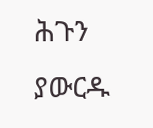ሕጉን ያውርዱ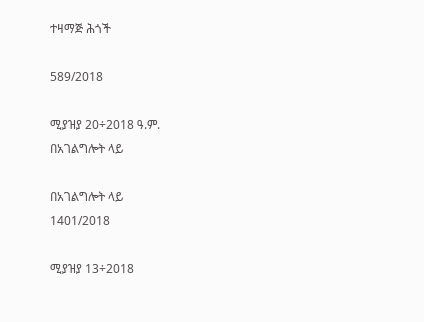ተዛማጅ ሕጎች

589/2018

ሚያዝያ 20÷2018 ዓ.ም.
በአገልግሎት ላይ

በአገልግሎት ላይ
1401/2018

ሚያዝያ 13÷2018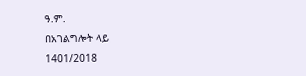ዓ.ም.
በአገልግሎት ላይ
1401/2018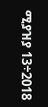ሚያዝያ 13÷2018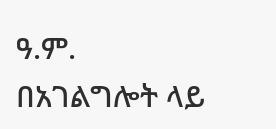ዓ.ም.
በአገልግሎት ላይ